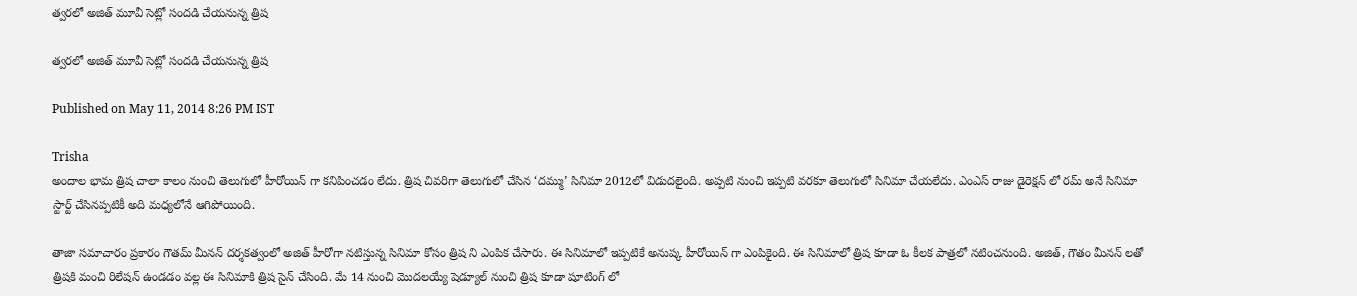త్వరలో అజిత్ మూవీ సెట్లో సందడి చేయనున్న త్రిష

త్వరలో అజిత్ మూవీ సెట్లో సందడి చేయనున్న త్రిష

Published on May 11, 2014 8:26 PM IST

Trisha
అందాల భామ త్రిష చాలా కాలం నుంచి తెలుగులో హీరోయిన్ గా కనిపించడం లేదు. త్రిష చివరిగా తెలుగులో చేసిన ‘దమ్ము’ సినిమా 2012లో విడుదలైంది. అప్పటి నుంచి ఇప్పటి వరకూ తెలుగులో సినిమా చేయలేదు. ఎంఎస్ రాజు డైరెక్షన్ లో రమ్ అనే సినిమా స్టార్ట్ చేసినప్పటికీ అది మధ్యలోనే ఆగిపోయింది.

తాజా సమాచారం ప్రకారం గౌతమ్ మీనన్ దర్శకత్వంలో అజిత్ హీరోగా నటిస్తున్న సినిమా కోసం త్రిష ని ఎంపిక చేసారు. ఈ సినిమాలో ఇప్పటికే అనుష్క హీరోయిన్ గా ఎంపికైంది. ఈ సినిమాలో త్రిష కూడా ఓ కీలక పాత్రలో నటించనుంది. అజిత్, గౌతం మీనన్ లతో త్రిషకి మంచి రిలేషన్ ఉండడం వల్ల ఈ సినిమాకి త్రిష సైన్ చేసింది. మే 14 నుంచి మొదలయ్యే షెడ్యూల్ నుంచి త్రిష కూడా షూటింగ్ లో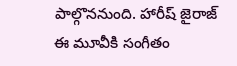పాల్గొననుంది. హారీష్ జైరాజ్ ఈ మూవీకి సంగీతం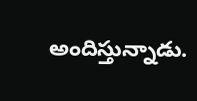అందిస్తున్నాడు.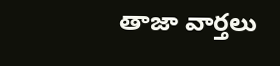తాజా వార్తలు